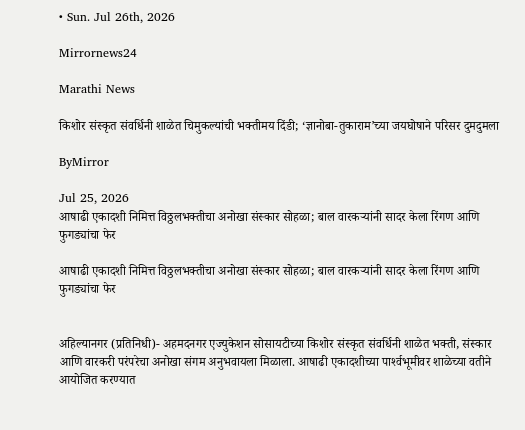• Sun. Jul 26th, 2026

Mirrornews24

Marathi News

किशोर संस्कृत संवर्धिनी शाळेत चिमुकल्यांची भक्तीमय दिंडी; ‘ज्ञानोबा-तुकाराम’च्या जयघोषाने परिसर दुमदुमला

ByMirror

Jul 25, 2026
आषाढी एकादशी निमित्त विठ्ठलभक्तीचा अनोखा संस्कार सोहळा; बाल वारकऱ्यांनी सादर केला रिंगण आणि फुगड्यांचा फेर

आषाढी एकादशी निमित्त विठ्ठलभक्तीचा अनोखा संस्कार सोहळा; बाल वारकऱ्यांनी सादर केला रिंगण आणि फुगड्यांचा फेर


अहिल्यानगर (प्रतिनिधी)- अहमदनगर एज्युकेशन सोसायटीच्या किशोर संस्कृत संवर्धिनी शाळेत भक्ती, संस्कार आणि वारकरी परंपरेचा अनोखा संगम अनुभवायला मिळाला. आषाढी एकादशीच्या पार्श्‍वभूमीवर शाळेच्या वतीने आयोजित करण्यात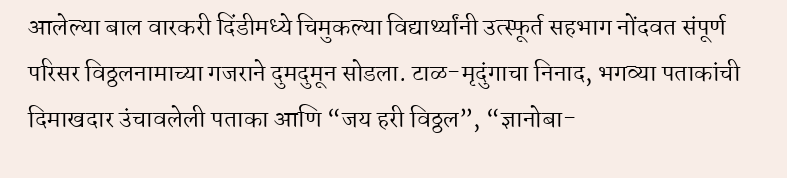आलेल्या बाल वारकरी दिंडीमध्ये चिमुकल्या विद्यार्थ्यांनी उत्स्फूर्त सहभाग नोंदवत संपूर्ण परिसर विठ्ठलनामाच्या गजराने दुमदुमून सोडला. टाळ-मृदुंगाचा निनाद, भगव्या पताकांची दिमाखदार उंचावलेली पताका आणि “जय हरी विठ्ठल”, “ज्ञानोबा-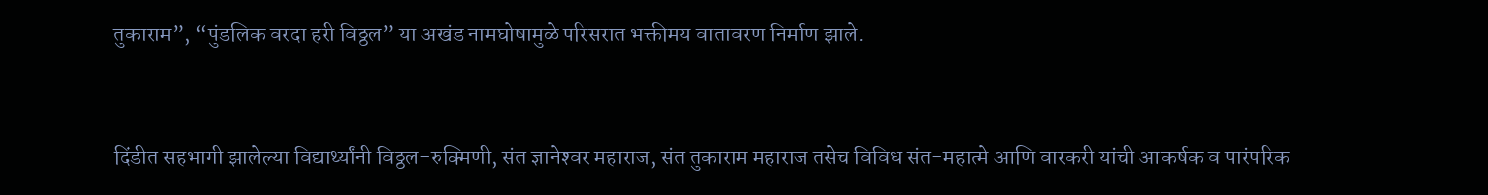तुकाराम”, “पुंडलिक वरदा हरी विठ्ठल” या अखंड नामघोषामुळे परिसरात भक्तीमय वातावरण निर्माण झाले.


दिंडीत सहभागी झालेल्या विद्यार्थ्यांनी विठ्ठल-रुक्मिणी, संत ज्ञानेश्‍वर महाराज, संत तुकाराम महाराज तसेच विविध संत-महात्मे आणि वारकरी यांची आकर्षक व पारंपरिक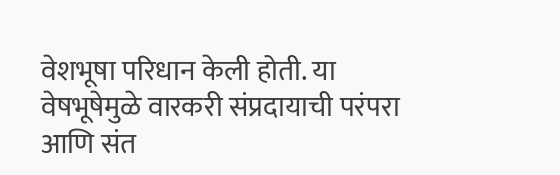वेशभूषा परिधान केली होती. या वेषभूषेमुळे वारकरी संप्रदायाची परंपरा आणि संत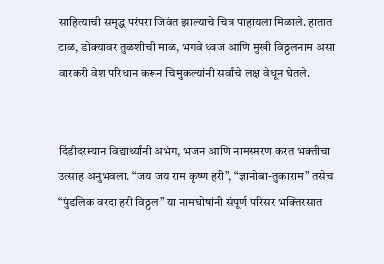साहित्याची समृद्ध परंपरा जिवंत झाल्याचे चित्र पाहायला मिळाले. हातात टाळ, डोक्यावर तुळशीची माळ, भगवे ध्वज आणि मुखी विठ्ठलनाम असा वारकरी वेश परिधान करून चिमुकल्यांनी सर्वांचे लक्ष वेधून घेतले.


दिंडीदरम्यान विद्यार्थ्यांनी अभंग, भजन आणि नामस्मरण करत भक्तीचा उत्साह अनुभवला. “जय जय राम कृष्ण हरी”, “ज्ञानोबा-तुकाराम” तसेच “पुंडलिक वरदा हरी विठ्ठल” या नामघोषांनी संपूर्ण परिसर भक्तिरसात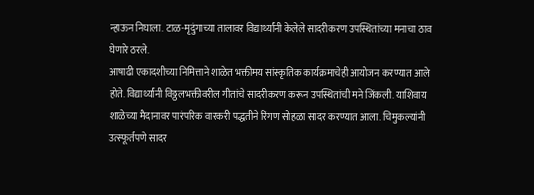न्हाऊन निघाला. टाळ-मृदुंगाच्या तालावर विद्यार्थ्यांनी केलेले सादरीकरण उपस्थितांच्या मनाचा ठाव घेणारे ठरले.
आषाढी एकादशीच्या निमित्ताने शाळेत भक्तीमय सांस्कृतिक कार्यक्रमाचेही आयोजन करण्यात आले होते. विद्यार्थ्यांनी विठ्ठलभक्तीवरील गीतांचे सादरीकरण करून उपस्थितांची मने जिंकली. याशिवाय शाळेच्या मैदानावर पारंपरिक वारकरी पद्धतीने रिंगण सोहळा सादर करण्यात आला. चिमुकल्यांनी उत्स्फूर्तपणे सादर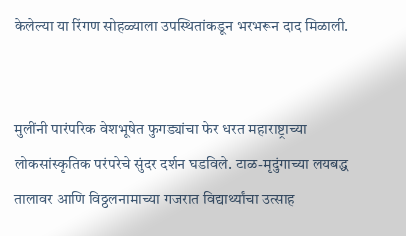केलेल्या या रिंगण सोहळ्याला उपस्थितांकडून भरभरून दाद मिळाली.


मुलींनी पारंपरिक वेशभूषेत फुगड्यांचा फेर धरत महाराष्ट्राच्या लोकसांस्कृतिक परंपरेचे सुंदर दर्शन घडविले. टाळ-मृदुंगाच्या लयबद्ध तालावर आणि विठ्ठलनामाच्या गजरात विद्यार्थ्यांचा उत्साह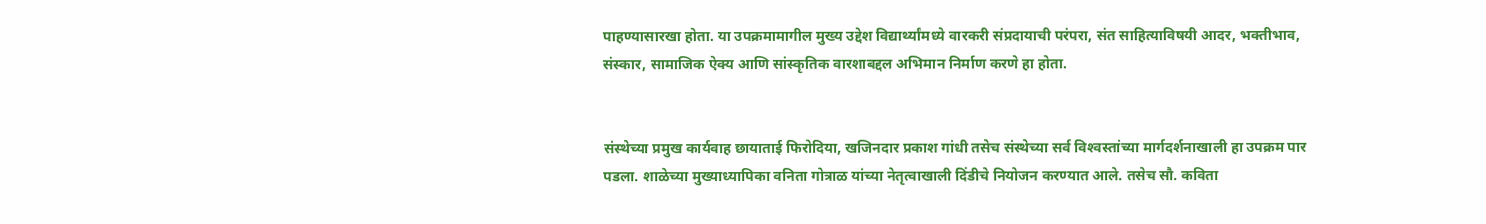पाहण्यासारखा होता. या उपक्रमामागील मुख्य उद्देश विद्यार्थ्यांमध्ये वारकरी संप्रदायाची परंपरा, संत साहित्याविषयी आदर, भक्तीभाव, संस्कार, सामाजिक ऐक्य आणि सांस्कृतिक वारशाबद्दल अभिमान निर्माण करणे हा होता.


संस्थेच्या प्रमुख कार्यवाह छायाताई फिरोदिया, खजिनदार प्रकाश गांधी तसेच संस्थेच्या सर्व विश्‍वस्तांच्या मार्गदर्शनाखाली हा उपक्रम पार पडला. शाळेच्या मुख्याध्यापिका वनिता गोत्राळ यांच्या नेतृत्वाखाली दिंडीचे नियोजन करण्यात आले. तसेच सौ. कविता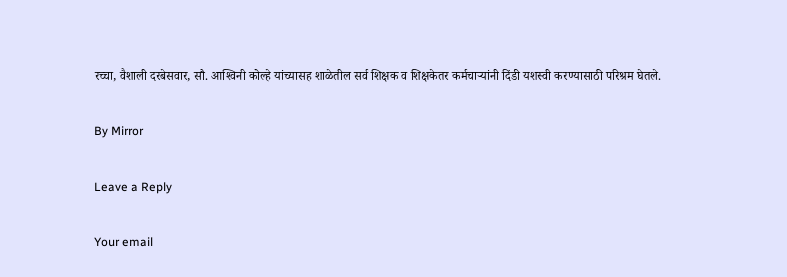रच्चा, वैशाली दरबेसवार, सौ. आश्‍विनी कोल्हे यांच्यासह शाळेतील सर्व शिक्षक व शिक्षकेतर कर्मचाऱ्यांनी दिंडी यशस्वी करण्यासाठी परिश्रम घेतले.

By Mirror

Leave a Reply

Your email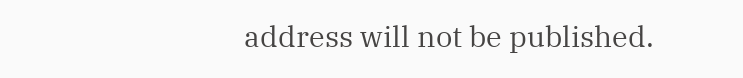address will not be published.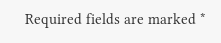Required fields are marked *